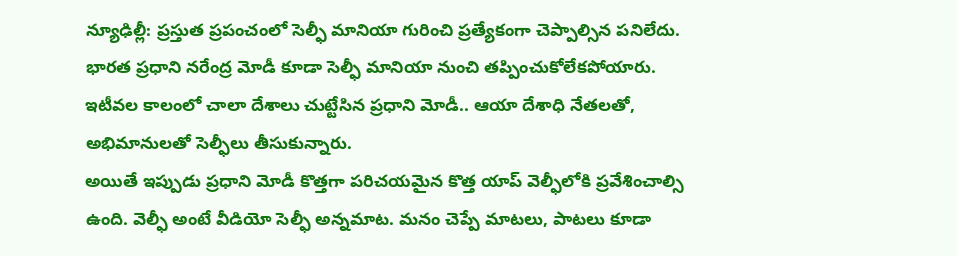న్యూఢిల్లీ: ప్రస్తుత ప్రపంచంలో సెల్ఫీ మానియా గురించి ప్రత్యేకంగా చెప్పాల్సిన పనిలేదు. భారత ప్రధాని నరేంద్ర మోడీ కూడా సెల్ఫీ మానియా నుంచి తప్పించుకోలేకపోయారు. ఇటీవల కాలంలో చాలా దేశాలు చుట్టేసిన ప్రధాని మోడీ.. ఆయా దేశాధి నేతలతో, అభిమానులతో సెల్ఫీలు తీసుకున్నారు.
అయితే ఇప్పుడు ప్రధాని మోడీ కొత్తగా పరిచయమైన కొత్త యాప్ వెల్ఫీలోకి ప్రవేశించాల్సి ఉంది. వెల్ఫీ అంటే వీడియో సెల్ఫీ అన్నమాట. మనం చెప్పే మాటలు, పాటలు కూడా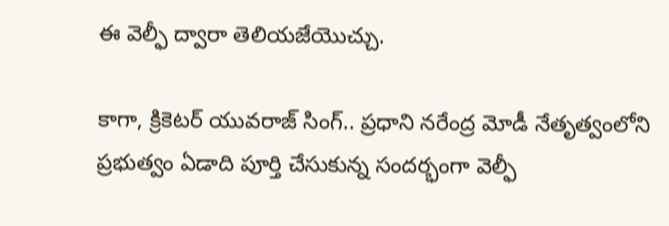ఈ వెల్ఫీ ద్వారా తెలియజేయొచ్చు.

కాగా, క్రికెటర్ యువరాజ్ సింగ్.. ప్రధాని నరేంద్ర మోడీ నేతృత్వంలోని ప్రభుత్వం ఏడాది పూర్తి చేసుకున్న సందర్భంగా వెల్ఫీ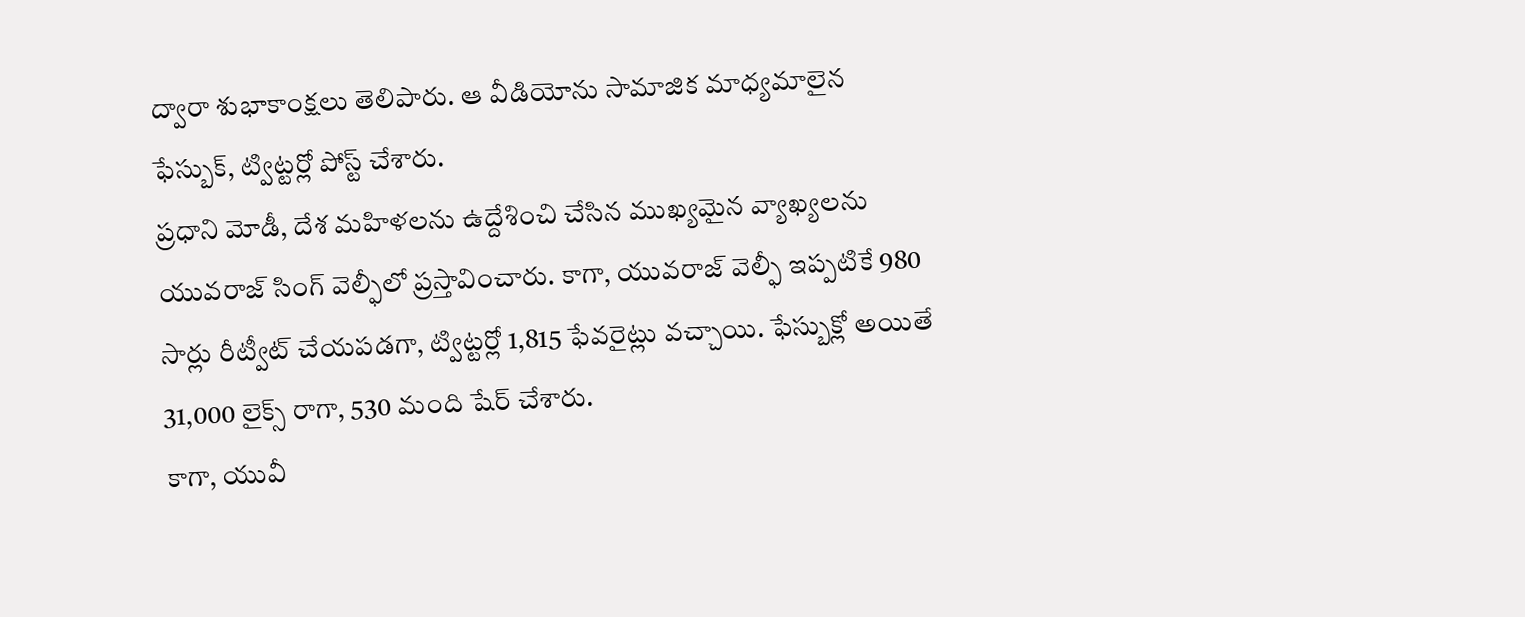ద్వారా శుభాకాంక్షలు తెలిపారు. ఆ వీడియోను సామాజిక మాధ్యమాలైన ఫేస్బుక్, ట్విట్టర్లో పోస్ట్ చేశారు.
ప్రధాని మోడీ, దేశ మహిళలను ఉద్దేశించి చేసిన ముఖ్యమైన వ్యాఖ్యలను యువరాజ్ సింగ్ వెల్ఫీలో ప్రస్తావించారు. కాగా, యువరాజ్ వెల్ఫీ ఇప్పటికే 980 సార్లు రీట్వీట్ చేయపడగా, ట్విట్టర్లో 1,815 ఫేవరైట్లు వచ్చాయి. ఫేస్బుక్లో అయితే 31,000 లైక్స్ రాగా, 530 మంది షేర్ చేశారు.
కాగా, యువీ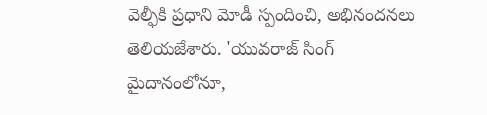వెల్ఫీకి ప్రధాని మోడీ స్పందించి, అభినందనలు తెలియజేశారు. 'యువరాజ్ సింగ్ మైదానంలోనూ,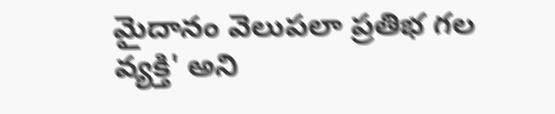మైదానం వెలుపలా ప్రతిభ గల వ్యక్తి' అని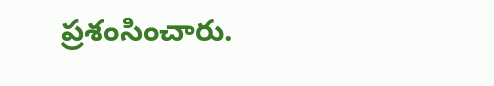ప్రశంసించారు.